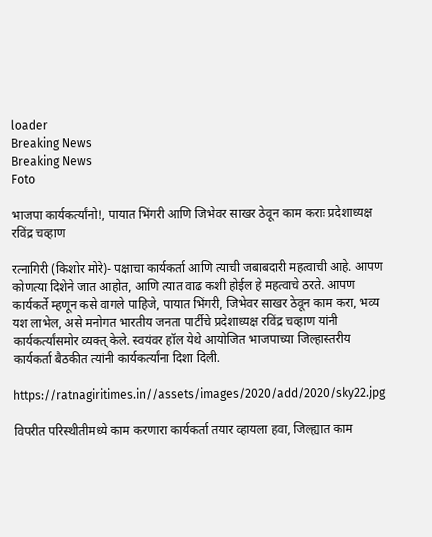loader
Breaking News
Breaking News
Foto

भाजपा कार्यकर्त्यांनो!, पायात भिंगरी आणि जिभेवर साखर ठेवून काम कराः प्रदेशाध्यक्ष रविंद्र चव्हाण

रत्नागिरी (किशोर मोरे)- पक्षाचा कार्यकर्ता आणि त्याची जबाबदारी महत्वाची आहे. आपण कोणत्या दिशेने जात आहोत, आणि त्यात वाढ कशी होईल हे महत्वाचे ठरते. आपण कार्यकर्ते म्हणून कसे वागले पाहिजे, पायात भिंगरी, जिभेवर साखर ठेवून काम करा, भव्य यश लाभेल, असे मनोगत भारतीय जनता पार्टीचे प्रदेशाध्यक्ष रविंद्र चव्हाण यांनी कार्यकर्त्यांसमोर व्यक्त् केले. स्वयंवर हॉल येथे आयोजित भाजपाच्या जिल्हास्तरीय कार्यकर्ता बैठकीत त्यांनी कार्यकर्त्यांना दिशा दिली.

https://ratnagiritimes.in//assets/images/2020/add/2020/sky22.jpg

विपरीत परिस्थीतीमध्ये काम करणारा कार्यकर्ता तयार व्हायला हवा, जिल्ह्यात काम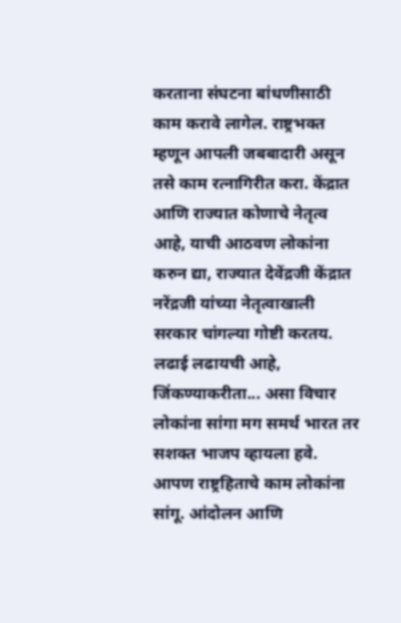करताना संघटना बांधणीसाठी काम करावे लागेल. राष्ट्रभक्त म्हणून आपली जबबादारी असून तसे काम रत्नागिरीत करा. केंद्रात आणि राज्यात कोणाचे नेतृत्व आहे, याची आठवण लोकांना करुन द्या, राज्यात देवेंद्रजी केंद्रात नरेंद्रजी यांच्या नेतृत्वाखाली सरकार चांगल्या गोष्टी करतय. लढाई लढायची आहे, जिंकण्याकरीता... असा विचार लोकांना सांगा मग समर्थ भारत तर सशक्त भाजप व्हायला हवे. आपण राष्ट्रहिताचे काम लोकांना सांगू. आंदोलन आणि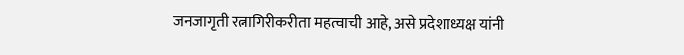जनजागृती रत्नागिरीकरीता महत्वाची आहे, असे प्रदेशाध्यक्ष यांनी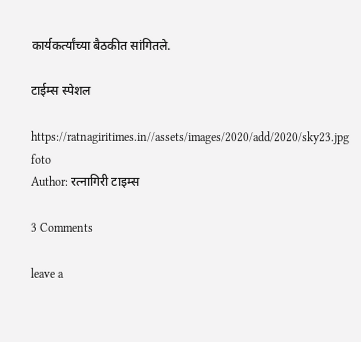कार्यकर्त्यांच्या बैठकीत सांगितले.

टाईम्स स्पेशल

https://ratnagiritimes.in//assets/images/2020/add/2020/sky23.jpg
foto
Author: रत्नागिरी टाइम्स

3 Comments

leave a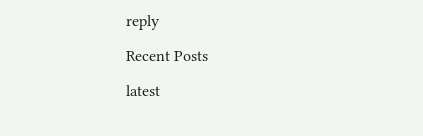reply

Recent Posts

latest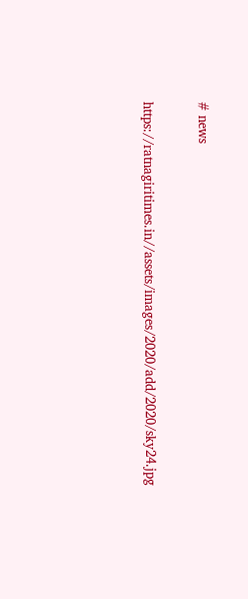# news

https://ratnagiritimes.in//assets/images/2020/add/2020/sky24.jpg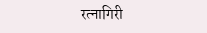रत्नागिरी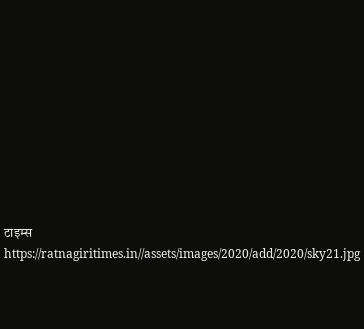टाइम्स
https://ratnagiritimes.in//assets/images/2020/add/2020/sky21.jpg